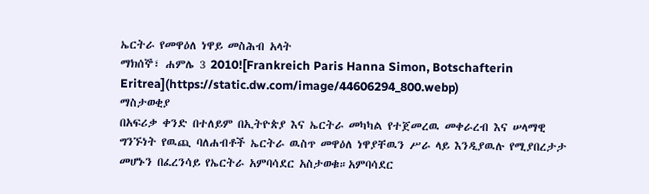ኤርትራ የመዋዕለ ነዋይ መስሕብ አላት
ማክሰኞ፣ ሐምሌ 3 2010![Frankreich Paris Hanna Simon, Botschafterin Eritrea](https://static.dw.com/image/44606294_800.webp)
ማስታወቂያ
በአፍሪቃ ቀንድ በተለይም በኢትዮጵያ እና ኤርትራ መካካል የተጀመረዉ መቀራረብ እና ሠላማዊ ግንኙነት የዉጪ ባለሐብቶች ኤርትራ ዉስጥ መዋዕለ ነዋያቸዉን ሥራ ላይ እንዲያዉሉ የሚያበረታታ መሆኑን በፈረንሳይ የኤርትራ አምባሳደር አስታወቁ።አምባሳደር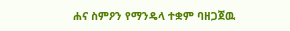ሐና ስምዖን የማንዴላ ተቋም ባዘጋጀዉ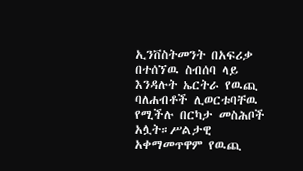ኢንቨስትመንት በአፍሪቃ በተሰኘዉ ስብሰባ ላይ እንዳሉት ኤርትራ የዉጪ ባለሐብቶች ሊወርቱባቸዉ የሚችሉ በርካታ መስሕቦች አሏት።ሥልታዊ አቀማመጥዋም የዉጪ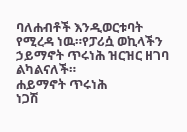ባለሐብቶች እንዲወርቱባት የሚረዳ ነዉ።የፓሪሷ ወኪላችን ኃይማኖት ጥሩነሕ ዝርዝር ዘገባ ልካልናለች።
ሐይማኖት ጥሩነሕ
ነጋሽ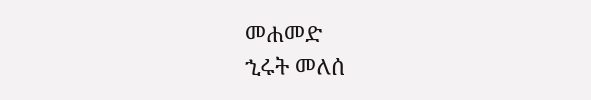መሐመድ
ኂሩት መለሰ